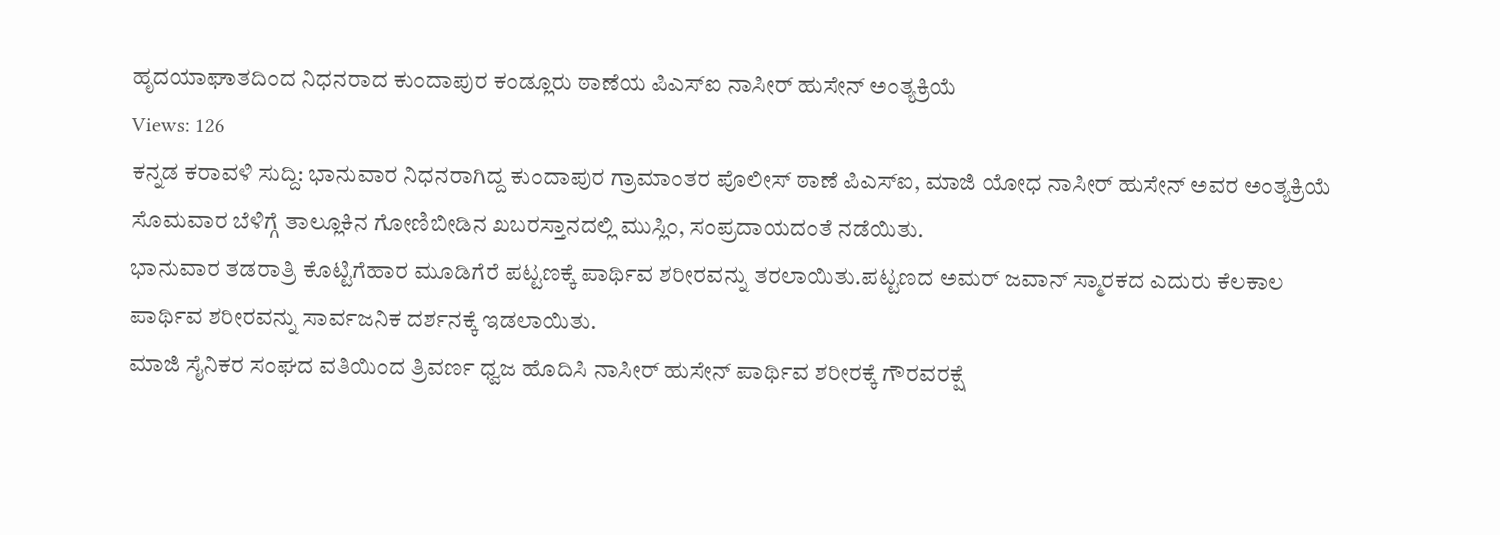ಹೃದಯಾಘಾತದಿಂದ ನಿಧನರಾದ ಕುಂದಾಪುರ ಕಂಡ್ಲೂರು ಠಾಣೆಯ ಪಿಎಸ್ಐ ನಾಸೀರ್ ಹುಸೇನ್ ಅಂತ್ಯಕ್ರಿಯೆ
Views: 126
ಕನ್ನಡ ಕರಾವಳಿ ಸುದ್ದಿ: ಭಾನುವಾರ ನಿಧನರಾಗಿದ್ದ ಕುಂದಾಪುರ ಗ್ರಾಮಾಂತರ ಪೊಲೀಸ್ ಠಾಣೆ ಪಿಎಸ್ಐ, ಮಾಜಿ ಯೋಧ ನಾಸೀರ್ ಹುಸೇನ್ ಅವರ ಅಂತ್ಯಕ್ರಿಯೆ ಸೊಮವಾರ ಬೆಳಿಗ್ಗೆ ತಾಲ್ಲೂಕಿನ ಗೋಣಿಬೀಡಿನ ಖಬರಸ್ತಾನದಲ್ಲಿ ಮುಸ್ಲಿಂ, ಸಂಪ್ರದಾಯದಂತೆ ನಡೆಯಿತು.
ಭಾನುವಾರ ತಡರಾತ್ರಿ ಕೊಟ್ಟಿಗೆಹಾರ ಮೂಡಿಗೆರೆ ಪಟ್ಟಣಕ್ಕೆ ಪಾರ್ಥಿವ ಶರೀರವನ್ನು ತರಲಾಯಿತು.ಪಟ್ಟಣದ ಅಮರ್ ಜವಾನ್ ಸ್ಮಾರಕದ ಎದುರು ಕೆಲಕಾಲ ಪಾರ್ಥಿವ ಶರೀರವನ್ನು ಸಾರ್ವಜನಿಕ ದರ್ಶನಕ್ಕೆ ಇಡಲಾಯಿತು.
ಮಾಜಿ ಸೈನಿಕರ ಸಂಘದ ವತಿಯಿಂದ ತ್ರಿವರ್ಣ ಧ್ವಜ ಹೊದಿಸಿ ನಾಸೀರ್ ಹುಸೇನ್ ಪಾರ್ಥಿವ ಶರೀರಕ್ಕೆ ಗೌರವರಕ್ಷೆ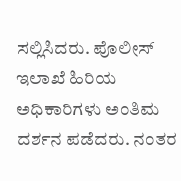ಸಲ್ಲಿಸಿದರು. ಪೊಲೀಸ್ ಇಲಾಖೆ ಹಿರಿಯ ಅಧಿಕಾರಿಗಳು ಅಂತಿಮ ದರ್ಶನ ಪಡೆದರು. ನಂತರ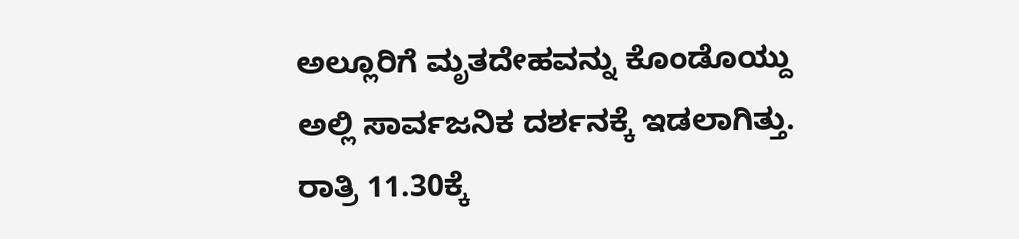ಅಲ್ಲೂರಿಗೆ ಮೃತದೇಹವನ್ನು ಕೊಂಡೊಯ್ದು ಅಲ್ಲಿ ಸಾರ್ವಜನಿಕ ದರ್ಶನಕ್ಕೆ ಇಡಲಾಗಿತ್ತು. ರಾತ್ರಿ 11.30ಕ್ಕೆ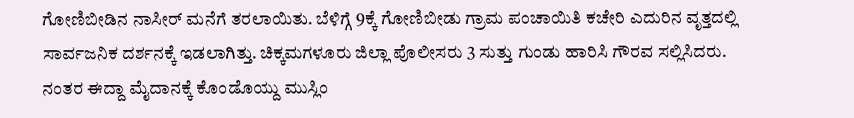ಗೋಣಿಬೀಡಿನ ನಾಸೀರ್ ಮನೆಗೆ ತರಲಾಯಿತು. ಬೆಳಿಗ್ಗೆ 9ಕ್ಕೆ ಗೋಣಿಬೀಡು ಗ್ರಾಮ ಪಂಚಾಯಿತಿ ಕಚೇರಿ ಎದುರಿನ ವೃತ್ತದಲ್ಲಿ ಸಾರ್ವಜನಿಕ ದರ್ಶನಕ್ಕೆ ಇಡಲಾಗಿತ್ತು. ಚಿಕ್ಕಮಗಳೂರು ಜಿಲ್ಲಾ ಪೊಲೀಸರು 3 ಸುತ್ತು ಗುಂಡು ಹಾರಿಸಿ ಗೌರವ ಸಲ್ಲಿಸಿದರು. ನಂತರ ಈದ್ದಾ ಮೈದಾನಕ್ಕೆ ಕೊಂಡೊಯ್ದು ಮುಸ್ಲಿಂ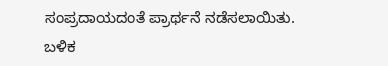ಸಂಪ್ರದಾಯದಂತೆ ಪ್ರಾರ್ಥನೆ ನಡೆಸಲಾಯಿತು. ಬಳಿಕ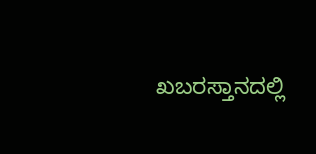ಖಬರಸ್ತಾನದಲ್ಲಿ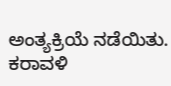ಅಂತ್ಯಕ್ರಿಯೆ ನಡೆಯಿತು.
ಕರಾವಳಿ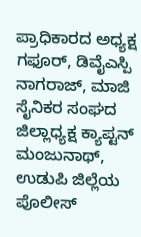ಪ್ರಾಧಿಕಾರದ ಅಧ್ಯಕ್ಷ ಗಫೂರ್, ಡಿವೈಎಸ್ಪಿ ನಾಗರಾಜ್, ಮಾಜಿ ಸೈನಿಕರ ಸಂಘದ ಜಿಲ್ಲಾಧ್ಯಕ್ಷ ಕ್ಯಾಪ್ಟನ್ ಮಂಜುನಾಥ್, ಉಡುಪಿ ಜಿಲ್ಲೆಯ ಪೊಲೀಸ್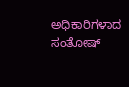ಅಧಿಕಾರಿಗಳಾದ ಸಂತೋಷ್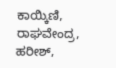ಕಾಯ್ಕಿಣಿ, ರಾಘವೇಂದ್ರ, ಹರೀಶ್,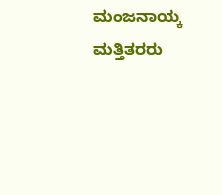ಮಂಜನಾಯ್ಕ ಮತ್ತಿತರರು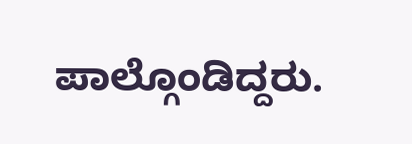ಪಾಲ್ಗೊಂಡಿದ್ದರು.